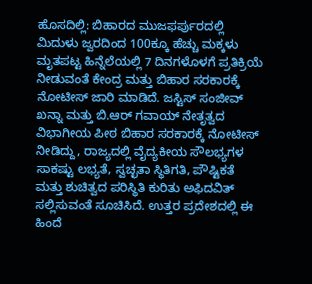ಹೊಸದಿಲ್ಲಿ: ಬಿಹಾರದ ಮುಜಫರ್ಪುರದಲ್ಲಿ ಮಿದುಳು ಜ್ವರದಿಂದ 100ಕ್ಕೂ ಹೆಚ್ಚು ಮಕ್ಕಳು ಮೃತಪಟ್ಟ ಹಿನ್ನೆಲೆಯಲ್ಲಿ 7 ದಿನಗಳೊಳಗೆ ಪ್ರತಿಕ್ರಿಯೆ ನೀಡುವಂತೆ ಕೇಂದ್ರ ಮತ್ತು ಬಿಹಾರ ಸರಕಾರಕ್ಕೆ ನೋಟೀಸ್ ಜಾರಿ ಮಾಡಿದೆ. ಜಸ್ಟಿಸ್ ಸಂಜೀವ್ ಖನ್ನಾ ಮತ್ತು ಬಿ.ಆರ್ ಗವಾಯ್ ನೇತೃತ್ವದ ವಿಭಾಗೀಯ ಪೀಠ ಬಿಹಾರ ಸರಕಾರಕ್ಕೆ ನೋಟೀಸ್ ನೀಡಿದ್ದು, ರಾಜ್ಯದಲ್ಲಿ ವೈದ್ಯಕೀಯ ಸೌಲಭ್ಯಗಳ ಸಾಕಷ್ಟು ಲಭ್ಯತೆ, ಸ್ವಚ್ಛತಾ ಸ್ಥಿತಿಗತಿ, ಪೌಷ್ಟಿಕತೆ ಮತ್ತು ಶುಚಿತ್ವದ ಪರಿಸ್ಥಿತಿ ಕುರಿತು ಅಫಿದವಿತ್ ಸಲ್ಲಿಸುವಂತೆ ಸೂಚಿಸಿದೆ. ಉತ್ತರ ಪ್ರದೇಶದಲ್ಲಿ ಈ ಹಿಂದೆ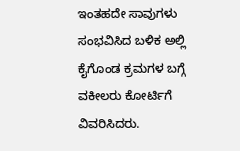ಇಂತಹದೇ ಸಾವುಗಳು ಸಂಭವಿಸಿದ ಬಳಿಕ ಅಲ್ಲಿ ಕೈಗೊಂಡ ಕ್ರಮಗಳ ಬಗ್ಗೆ ವಕೀಲರು ಕೋರ್ಟಿಗೆ ವಿವರಿಸಿದರು.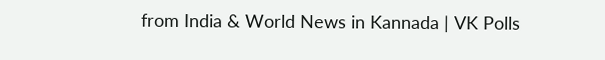from India & World News in Kannada | VK Polls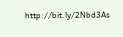http://bit.ly/2Nbd3As